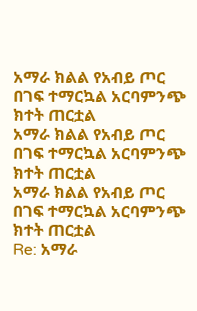አማራ ክልል የአብይ ጦር በገፍ ተማርኳል አርባምንጭ ክተት ጠርቷል
አማራ ክልል የአብይ ጦር በገፍ ተማርኳል አርባምንጭ ክተት ጠርቷል
አማራ ክልል የአብይ ጦር በገፍ ተማርኳል አርባምንጭ ክተት ጠርቷል
Re: አማራ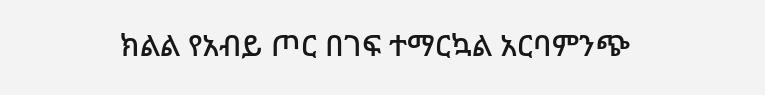ክልል የአብይ ጦር በገፍ ተማርኳል አርባምንጭ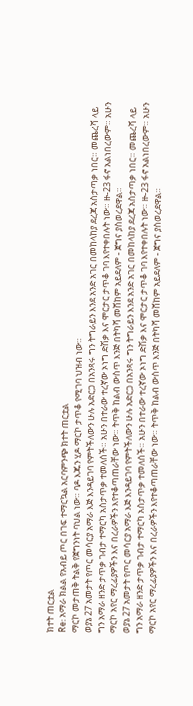ክተት ጠርቷል
Re: አማራ ክልል የአብይ ጦር በገፍ ተማርኳል አርባምንጭ ክተት ጠርቷል
ማርኮ መታጠቅ ትልቅ የጀግንነት ባህል ነው። ባዶ እጁን ሂዶ ማርኮ ታጥቆ የሚገባ ህዝብ ነው።
ወያኔ 27 አመታት የጦር መሳርያ አማራ እጅ እንዳይገባ የምትችለውን ሁሉ አድርጋ በአንጻሩ ግን ትግራይን እንደ አንድ አገር በመከላከያ ደረጃ አስታጣቃ ነበር። መጨረሻ ላይ ግን አማራ ዘንድ ታጥቃ ገብታ ተማርካ አስታጥቃ ተመለሰች። አሁን በተራው ተረኛው ኦነግ ድሽቃ እና ሞርታር ታጥቆ ገባ እየተቀበሉት ነው። ዙ-23 ፋኖ አልነበረውም። አሁን ማርኮ አየር ማረፊያዎችን እና በረራዎችን እየተቆጣጠራቸው ነው። ትጥቅ ከልብ ውስጥ እንጅ በትካሻ መሸከም አይደለም - ጀግና ያስወረደዋል።
ወያኔ 27 አመታት የጦር መሳርያ አማራ እጅ እንዳይገባ የምትችለውን ሁሉ አድርጋ በአንጻሩ ግን ትግራይን እንደ አንድ አገር በመከላከያ ደረጃ አስታጣቃ ነበር። መጨረሻ ላይ ግን አማራ ዘንድ ታጥቃ ገብታ ተማርካ አስታጥቃ ተመለሰች። አሁን በተራው ተረኛው ኦነግ ድሽቃ እና ሞርታር ታጥቆ ገባ እየተቀበሉት ነው። ዙ-23 ፋኖ አልነበረውም። አሁን ማርኮ አየር ማረፊያዎችን እና በረራዎችን እየተቆጣጠራቸው ነው። ትጥቅ ከልብ ውስጥ እንጅ በትካሻ መሸከም አይደለም - ጀግና ያስወረደዋል።